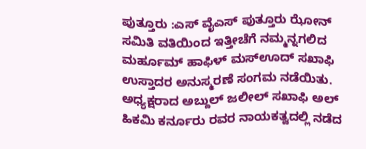ಪುತ್ತೂರು :ಎಸ್ ವೈಎಸ್ ಪುತ್ತೂರು ಝೋನ್ ಸಮಿತಿ ವತಿಯಿಂದ ಇತ್ತೀಚೆಗೆ ನಮ್ಮನ್ನಗಲಿದ ಮರ್ಹೂಮ್ ಹಾಫಿಳ್ ಮಸ್ಊದ್ ಸಖಾಫಿ ಉಸ್ತಾದರ ಅನುಸ್ಮರಣೆ ಸಂಗಮ ನಡೆಯಿತು.
ಅಧ್ಯಕ್ಷರಾದ ಅಬ್ದುಲ್ ಜಲೀಲ್ ಸಖಾಫಿ ಅಲ್ ಹಿಕಮಿ ಕರ್ನೂರು ರವರ ನಾಯಕತ್ವದಲ್ಲಿ ನಡೆದ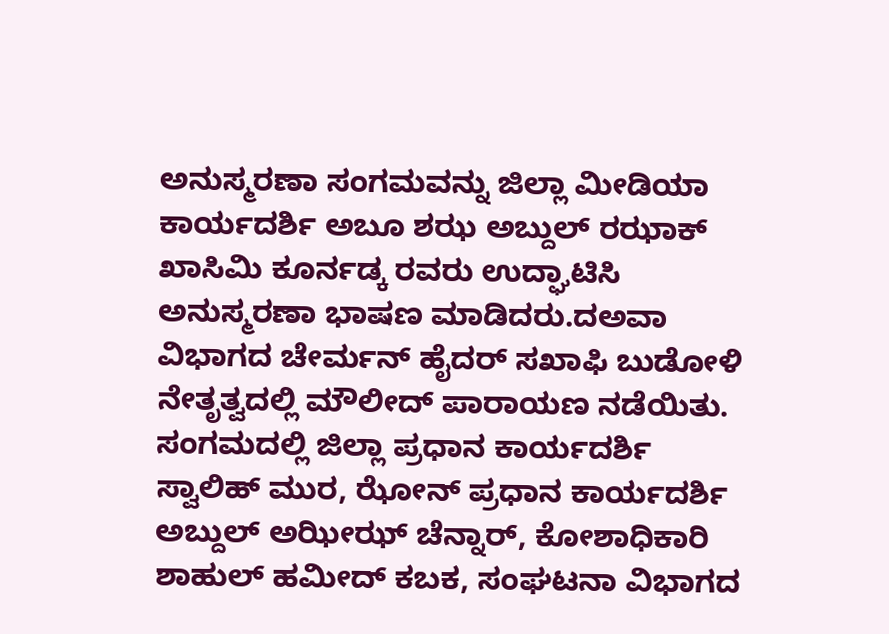ಅನುಸ್ಮರಣಾ ಸಂಗಮವನ್ನು ಜಿಲ್ಲಾ ಮೀಡಿಯಾ ಕಾರ್ಯದರ್ಶಿ ಅಬೂ ಶಝ ಅಬ್ದುಲ್ ರಝಾಕ್ ಖಾಸಿಮಿ ಕೂರ್ನಡ್ಕ ರವರು ಉದ್ಘಾಟಿಸಿ ಅನುಸ್ಮರಣಾ ಭಾಷಣ ಮಾಡಿದರು.ದಅವಾ ವಿಭಾಗದ ಚೇರ್ಮನ್ ಹೈದರ್ ಸಖಾಫಿ ಬುಡೋಳಿ ನೇತೃತ್ವದಲ್ಲಿ ಮೌಲೀದ್ ಪಾರಾಯಣ ನಡೆಯಿತು.
ಸಂಗಮದಲ್ಲಿ ಜಿಲ್ಲಾ ಪ್ರಧಾನ ಕಾರ್ಯದರ್ಶಿ ಸ್ವಾಲಿಹ್ ಮುರ, ಝೋನ್ ಪ್ರಧಾನ ಕಾರ್ಯದರ್ಶಿ ಅಬ್ದುಲ್ ಅಝೀಝ್ ಚೆನ್ನಾರ್, ಕೋಶಾಧಿಕಾರಿ ಶಾಹುಲ್ ಹಮೀದ್ ಕಬಕ, ಸಂಘಟನಾ ವಿಭಾಗದ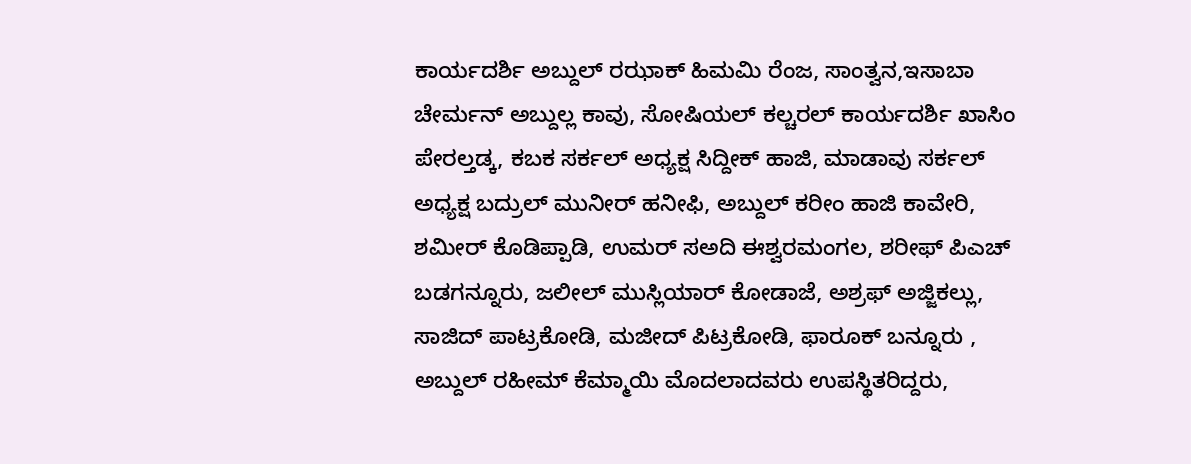ಕಾರ್ಯದರ್ಶಿ ಅಬ್ದುಲ್ ರಝಾಕ್ ಹಿಮಮಿ ರೆಂಜ, ಸಾಂತ್ವನ,ಇಸಾಬಾ ಚೇರ್ಮನ್ ಅಬ್ದುಲ್ಲ ಕಾವು, ಸೋಷಿಯಲ್ ಕಲ್ಚರಲ್ ಕಾರ್ಯದರ್ಶಿ ಖಾಸಿಂ ಪೇರಲ್ತಡ್ಕ, ಕಬಕ ಸರ್ಕಲ್ ಅಧ್ಯಕ್ಷ ಸಿದ್ದೀಕ್ ಹಾಜಿ, ಮಾಡಾವು ಸರ್ಕಲ್ ಅಧ್ಯಕ್ಷ ಬದ್ರುಲ್ ಮುನೀರ್ ಹನೀಫಿ, ಅಬ್ದುಲ್ ಕರೀಂ ಹಾಜಿ ಕಾವೇರಿ, ಶಮೀರ್ ಕೊಡಿಪ್ಪಾಡಿ, ಉಮರ್ ಸಅದಿ ಈಶ್ವರಮಂಗಲ, ಶರೀಫ್ ಪಿಎಚ್ ಬಡಗನ್ನೂರು, ಜಲೀಲ್ ಮುಸ್ಲಿಯಾರ್ ಕೋಡಾಜೆ, ಅಶ್ರಫ್ ಅಜ್ಜಿಕಲ್ಲು, ಸಾಜಿದ್ ಪಾಟ್ರಕೋಡಿ, ಮಜೀದ್ ಪಿಟ್ರಕೋಡಿ, ಫಾರೂಕ್ ಬನ್ನೂರು , ಅಬ್ದುಲ್ ರಹೀಮ್ ಕೆಮ್ಮಾಯಿ ಮೊದಲಾದವರು ಉಪಸ್ಥಿತರಿದ್ದರು,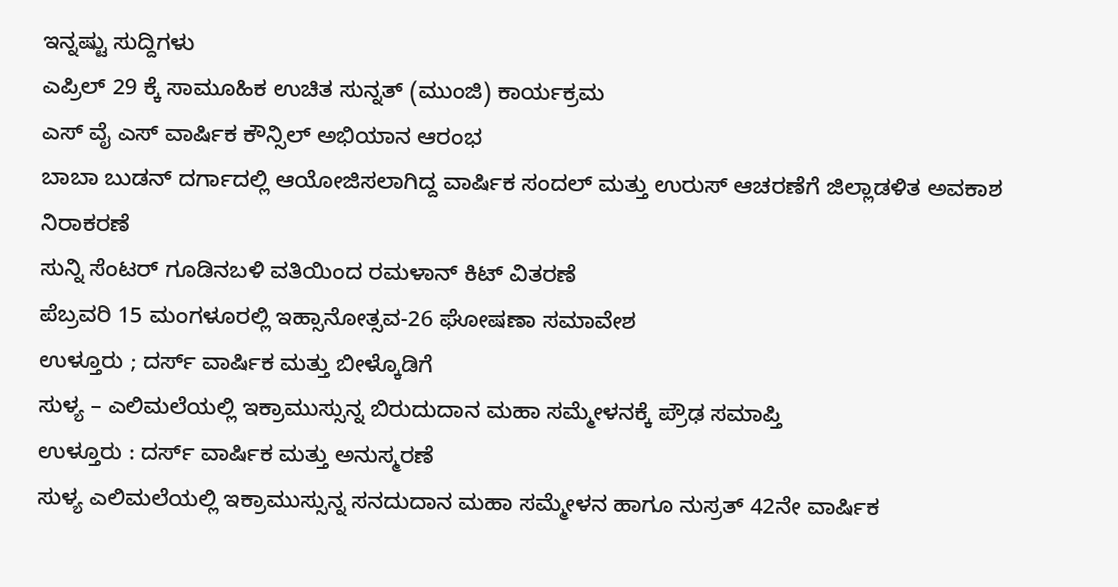ಇನ್ನಷ್ಟು ಸುದ್ದಿಗಳು
ಎಪ್ರಿಲ್ 29 ಕ್ಕೆ ಸಾಮೂಹಿಕ ಉಚಿತ ಸುನ್ನತ್ (ಮುಂಜಿ) ಕಾರ್ಯಕ್ರಮ
ಎಸ್ ವೈ ಎಸ್ ವಾರ್ಷಿಕ ಕೌನ್ಸಿಲ್ ಅಭಿಯಾನ ಆರಂಭ
ಬಾಬಾ ಬುಡನ್ ದರ್ಗಾದಲ್ಲಿ ಆಯೋಜಿಸಲಾಗಿದ್ದ ವಾರ್ಷಿಕ ಸಂದಲ್ ಮತ್ತು ಉರುಸ್ ಆಚರಣೆಗೆ ಜಿಲ್ಲಾಡಳಿತ ಅವಕಾಶ ನಿರಾಕರಣೆ
ಸುನ್ನಿ ಸೆಂಟರ್ ಗೂಡಿನಬಳಿ ವತಿಯಿಂದ ರಮಳಾನ್ ಕಿಟ್ ವಿತರಣೆ
ಪೆಬ್ರವರಿ 15 ಮಂಗಳೂರಲ್ಲಿ ಇಹ್ಸಾನೋತ್ಸವ-26 ಘೋಷಣಾ ಸಮಾವೇಶ
ಉಳ್ತೂರು ; ದರ್ಸ್ ವಾರ್ಷಿಕ ಮತ್ತು ಬೀಳ್ಕೊಡಿಗೆ
ಸುಳ್ಯ – ಎಲಿಮಲೆಯಲ್ಲಿ ಇಕ್ರಾಮುಸ್ಸುನ್ನ ಬಿರುದುದಾನ ಮಹಾ ಸಮ್ಮೇಳನಕ್ಕೆ ಪ್ರೌಢ ಸಮಾಪ್ತಿ
ಉಳ್ತೂರು : ದರ್ಸ್ ವಾರ್ಷಿಕ ಮತ್ತು ಅನುಸ್ಮರಣೆ
ಸುಳ್ಯ ಎಲಿಮಲೆಯಲ್ಲಿ ಇಕ್ರಾಮುಸ್ಸುನ್ನ ಸನದುದಾನ ಮಹಾ ಸಮ್ಮೇಳನ ಹಾಗೂ ನುಸ್ರತ್ 42ನೇ ವಾರ್ಷಿಕ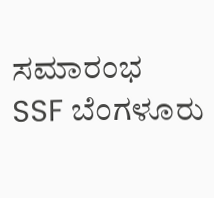ಸಮಾರಂಭ
SSF ಬೆಂಗಳೂರು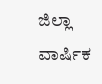ಜಿಲ್ಲಾ ವಾರ್ಷಿಕ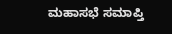ಮಹಾಸಭೆ ಸಮಾಪ್ತಿ